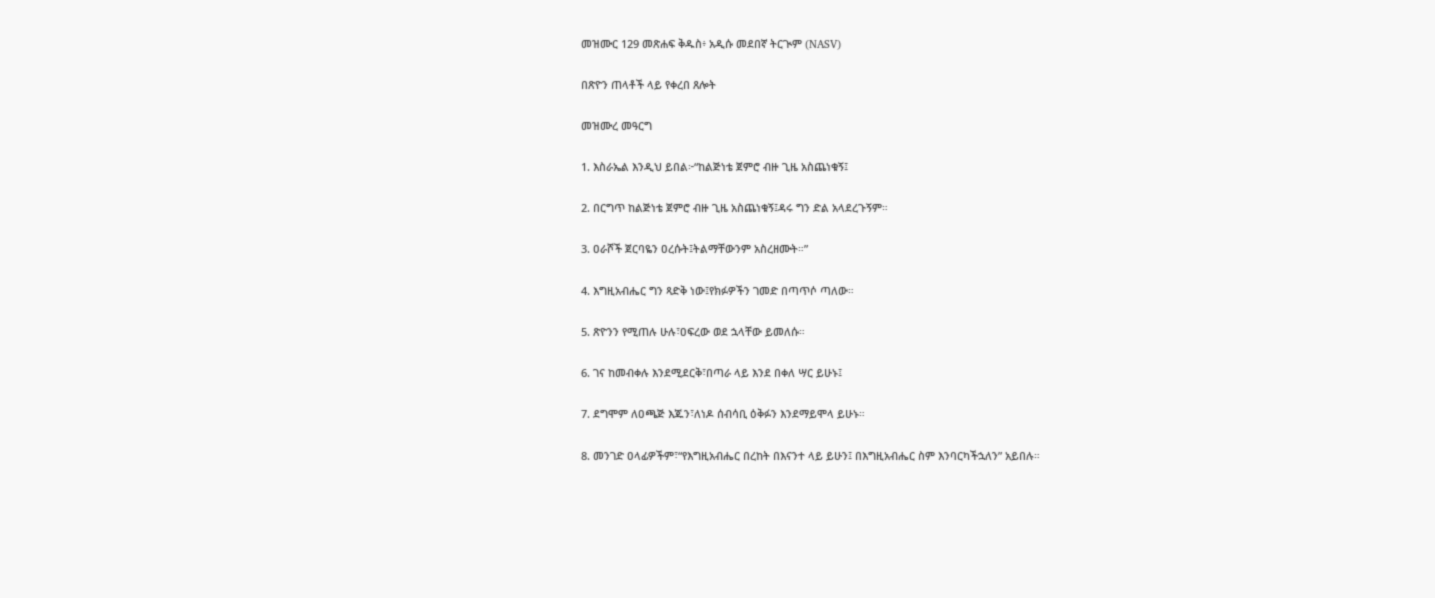መዝሙር 129 መጽሐፍ ቅዱስ፥ አዲሱ መደበኛ ትርጒም (NASV)

በጽዮን ጠላቶች ላይ የቀረበ ጸሎት

መዝሙረ መዓርግ

1. እስራኤል እንዲህ ይበል፦“ከልጅነቴ ጀምሮ ብዙ ጊዜ አስጨነቁኝ፤

2. በርግጥ ከልጅነቴ ጀምሮ ብዙ ጊዜ አስጨነቁኝ፤ዳሩ ግን ድል አላደረጉኝም።

3. ዐራሾች ጀርባዬን ዐረሱት፤ትልማቸውንም አስረዘሙት።”

4. እግዚአብሔር ግን ጻድቅ ነው፤የክፉዎችን ገመድ በጣጥሶ ጣለው።

5. ጽዮንን የሚጠሉ ሁሉ፣ዐፍረው ወደ ኋላቸው ይመለሱ።

6. ገና ከመብቀሉ እንደሚደርቅ፣በጣራ ላይ እንደ በቀለ ሣር ይሁኑ፤

7. ደግሞም ለዐጫጅ እጁን፣ለነዶ ሰብሳቢ ዕቅፉን እንደማይሞላ ይሁኑ።

8. መንገድ ዐላፊዎችም፣“የእግዚአብሔር በረከት በእናንተ ላይ ይሁን፤ በእግዚአብሔር ስም እንባርካችኋለን” አይበሉ።